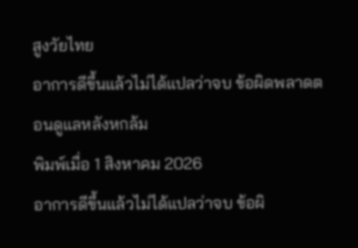สูงวัยไทย
อาการดีขึ้นแล้วไม่ได้แปลว่าจบ ข้อผิดพลาดตอนดูแลหลังหกล้ม
พิมพ์เมื่อ 1 สิงหาคม 2026
อาการดีขึ้นแล้วไม่ได้แปลว่าจบ ข้อผิ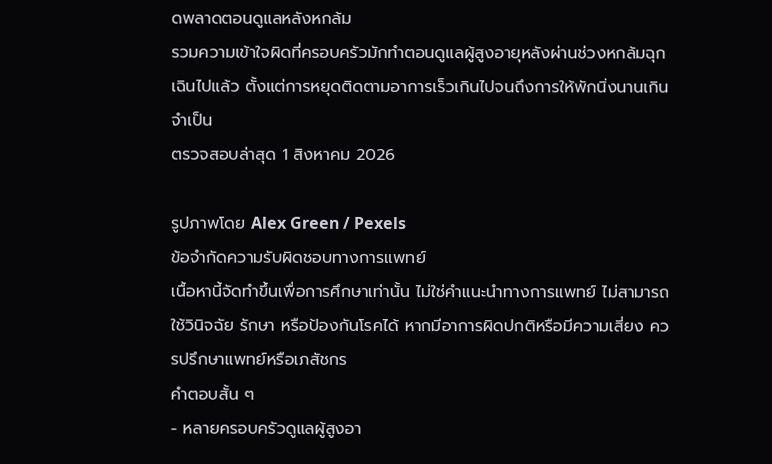ดพลาดตอนดูแลหลังหกล้ม
รวมความเข้าใจผิดที่ครอบครัวมักทำตอนดูแลผู้สูงอายุหลังผ่านช่วงหกล้มฉุกเฉินไปแล้ว ตั้งแต่การหยุดติดตามอาการเร็วเกินไปจนถึงการให้พักนิ่งนานเกินจำเป็น
ตรวจสอบล่าสุด 1 สิงหาคม 2026

รูปภาพโดย Alex Green / Pexels
ข้อจำกัดความรับผิดชอบทางการแพทย์
เนื้อหานี้จัดทำขึ้นเพื่อการศึกษาเท่านั้น ไม่ใช่คำแนะนำทางการแพทย์ ไม่สามารถใช้วินิจฉัย รักษา หรือป้องกันโรคได้ หากมีอาการผิดปกติหรือมีความเสี่ยง ควรปรึกษาแพทย์หรือเภสัชกร
คำตอบสั้น ๆ
- หลายครอบครัวดูแลผู้สูงอา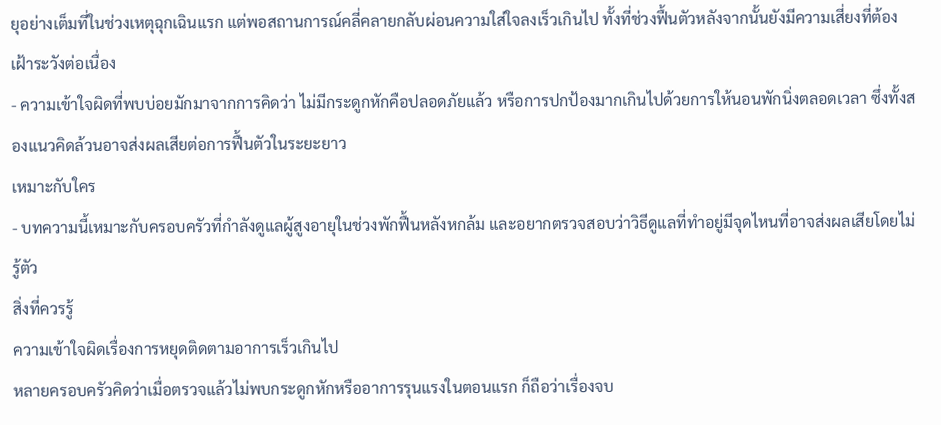ยุอย่างเต็มที่ในช่วงเหตุฉุกเฉินแรก แต่พอสถานการณ์คลี่คลายกลับผ่อนความใส่ใจลงเร็วเกินไป ทั้งที่ช่วงฟื้นตัวหลังจากนั้นยังมีความเสี่ยงที่ต้องเฝ้าระวังต่อเนื่อง
- ความเข้าใจผิดที่พบบ่อยมักมาจากการคิดว่า ไม่มีกระดูกหักคือปลอดภัยแล้ว หรือการปกป้องมากเกินไปด้วยการให้นอนพักนิ่งตลอดเวลา ซึ่งทั้งสองแนวคิดล้วนอาจส่งผลเสียต่อการฟื้นตัวในระยะยาว
เหมาะกับใคร
- บทความนี้เหมาะกับครอบครัวที่กำลังดูแลผู้สูงอายุในช่วงพักฟื้นหลังหกล้ม และอยากตรวจสอบว่าวิธีดูแลที่ทำอยู่มีจุดไหนที่อาจส่งผลเสียโดยไม่รู้ตัว
สิ่งที่ควรรู้
ความเข้าใจผิดเรื่องการหยุดติดตามอาการเร็วเกินไป
หลายครอบครัวคิดว่าเมื่อตรวจแล้วไม่พบกระดูกหักหรืออาการรุนแรงในตอนแรก ก็ถือว่าเรื่องจบ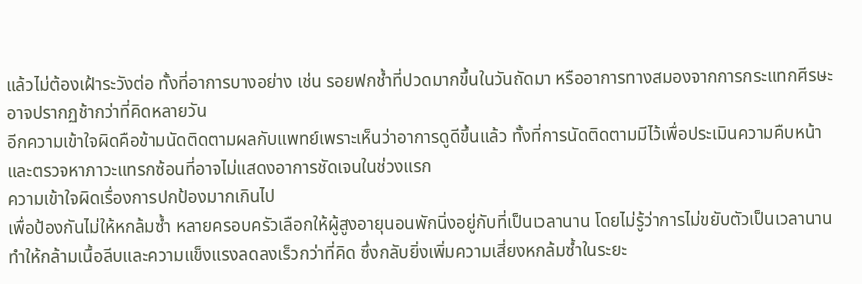แล้วไม่ต้องเฝ้าระวังต่อ ทั้งที่อาการบางอย่าง เช่น รอยฟกช้ำที่ปวดมากขึ้นในวันถัดมา หรืออาการทางสมองจากการกระแทกศีรษะ อาจปรากฏช้ากว่าที่คิดหลายวัน
อีกความเข้าใจผิดคือข้ามนัดติดตามผลกับแพทย์เพราะเห็นว่าอาการดูดีขึ้นแล้ว ทั้งที่การนัดติดตามมีไว้เพื่อประเมินความคืบหน้าและตรวจหาภาวะแทรกซ้อนที่อาจไม่แสดงอาการชัดเจนในช่วงแรก
ความเข้าใจผิดเรื่องการปกป้องมากเกินไป
เพื่อป้องกันไม่ให้หกล้มซ้ำ หลายครอบครัวเลือกให้ผู้สูงอายุนอนพักนิ่งอยู่กับที่เป็นเวลานาน โดยไม่รู้ว่าการไม่ขยับตัวเป็นเวลานานทำให้กล้ามเนื้อลีบและความแข็งแรงลดลงเร็วกว่าที่คิด ซึ่งกลับยิ่งเพิ่มความเสี่ยงหกล้มซ้ำในระยะ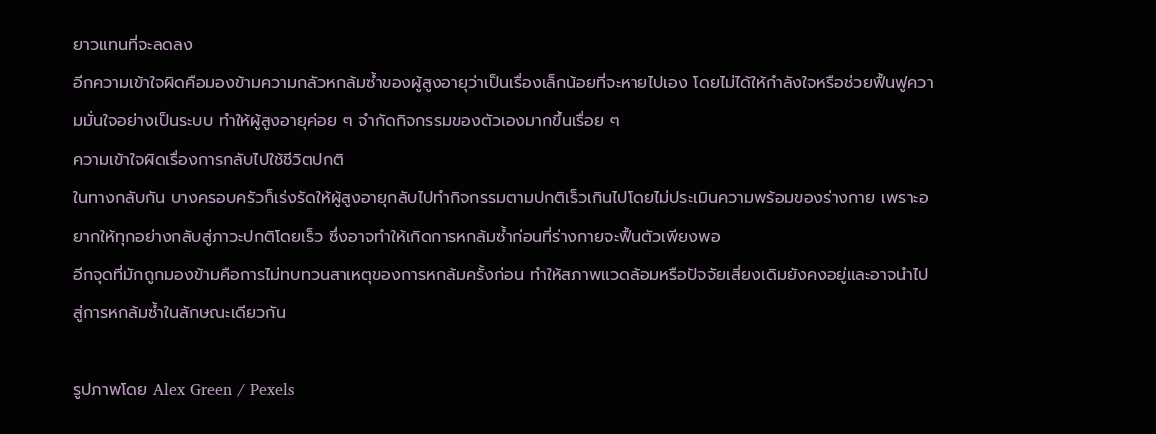ยาวแทนที่จะลดลง
อีกความเข้าใจผิดคือมองข้ามความกลัวหกล้มซ้ำของผู้สูงอายุว่าเป็นเรื่องเล็กน้อยที่จะหายไปเอง โดยไม่ได้ให้กำลังใจหรือช่วยฟื้นฟูความมั่นใจอย่างเป็นระบบ ทำให้ผู้สูงอายุค่อย ๆ จำกัดกิจกรรมของตัวเองมากขึ้นเรื่อย ๆ
ความเข้าใจผิดเรื่องการกลับไปใช้ชีวิตปกติ
ในทางกลับกัน บางครอบครัวก็เร่งรัดให้ผู้สูงอายุกลับไปทำกิจกรรมตามปกติเร็วเกินไปโดยไม่ประเมินความพร้อมของร่างกาย เพราะอยากให้ทุกอย่างกลับสู่ภาวะปกติโดยเร็ว ซึ่งอาจทำให้เกิดการหกล้มซ้ำก่อนที่ร่างกายจะฟื้นตัวเพียงพอ
อีกจุดที่มักถูกมองข้ามคือการไม่ทบทวนสาเหตุของการหกล้มครั้งก่อน ทำให้สภาพแวดล้อมหรือปัจจัยเสี่ยงเดิมยังคงอยู่และอาจนำไปสู่การหกล้มซ้ำในลักษณะเดียวกัน

รูปภาพโดย Alex Green / Pexels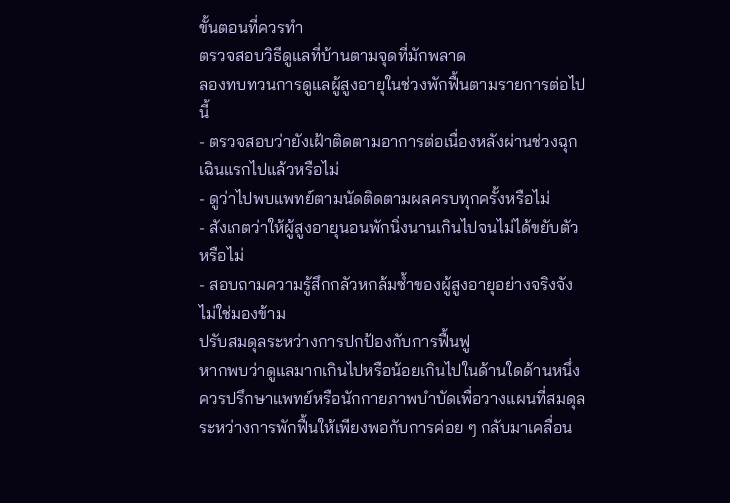ขั้นตอนที่ควรทำ
ตรวจสอบวิธีดูแลที่บ้านตามจุดที่มักพลาด
ลองทบทวนการดูแลผู้สูงอายุในช่วงพักฟื้นตามรายการต่อไปนี้
- ตรวจสอบว่ายังเฝ้าติดตามอาการต่อเนื่องหลังผ่านช่วงฉุกเฉินแรกไปแล้วหรือไม่
- ดูว่าไปพบแพทย์ตามนัดติดตามผลครบทุกครั้งหรือไม่
- สังเกตว่าให้ผู้สูงอายุนอนพักนิ่งนานเกินไปจนไม่ได้ขยับตัวหรือไม่
- สอบถามความรู้สึกกลัวหกล้มซ้ำของผู้สูงอายุอย่างจริงจัง ไม่ใช่มองข้าม
ปรับสมดุลระหว่างการปกป้องกับการฟื้นฟู
หากพบว่าดูแลมากเกินไปหรือน้อยเกินไปในด้านใดด้านหนึ่ง ควรปรึกษาแพทย์หรือนักกายภาพบำบัดเพื่อวางแผนที่สมดุลระหว่างการพักฟื้นให้เพียงพอกับการค่อย ๆ กลับมาเคลื่อน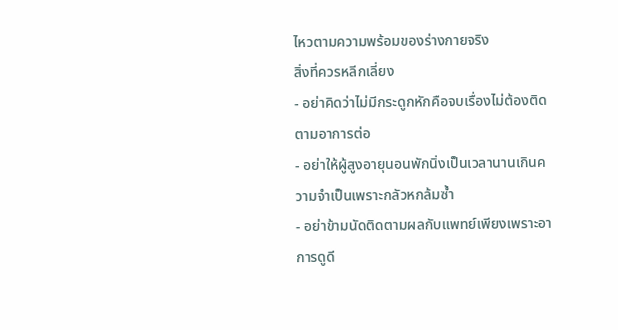ไหวตามความพร้อมของร่างกายจริง
สิ่งที่ควรหลีกเลี่ยง
- อย่าคิดว่าไม่มีกระดูกหักคือจบเรื่องไม่ต้องติดตามอาการต่อ
- อย่าให้ผู้สูงอายุนอนพักนิ่งเป็นเวลานานเกินความจำเป็นเพราะกลัวหกล้มซ้ำ
- อย่าข้ามนัดติดตามผลกับแพทย์เพียงเพราะอาการดูดี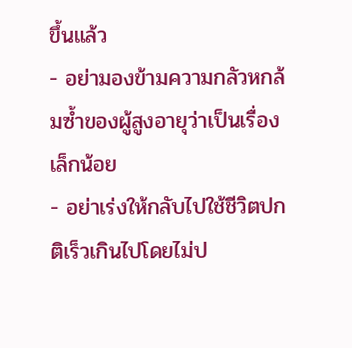ขึ้นแล้ว
- อย่ามองข้ามความกลัวหกล้มซ้ำของผู้สูงอายุว่าเป็นเรื่องเล็กน้อย
- อย่าเร่งให้กลับไปใช้ชีวิตปกติเร็วเกินไปโดยไม่ป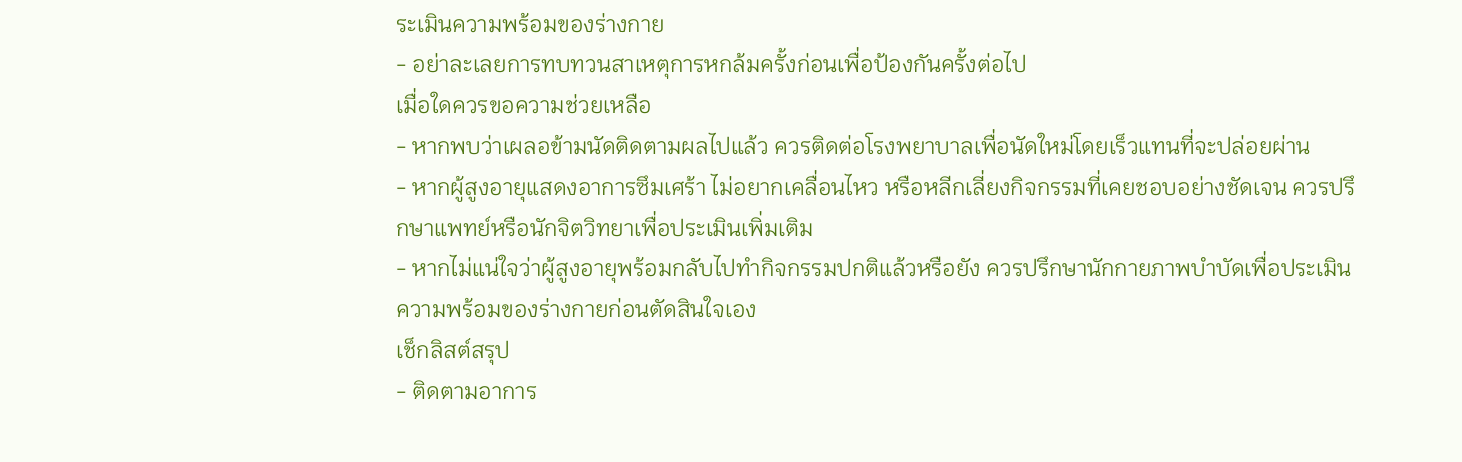ระเมินความพร้อมของร่างกาย
- อย่าละเลยการทบทวนสาเหตุการหกล้มครั้งก่อนเพื่อป้องกันครั้งต่อไป
เมื่อใดควรขอความช่วยเหลือ
- หากพบว่าเผลอข้ามนัดติดตามผลไปแล้ว ควรติดต่อโรงพยาบาลเพื่อนัดใหม่โดยเร็วแทนที่จะปล่อยผ่าน
- หากผู้สูงอายุแสดงอาการซึมเศร้า ไม่อยากเคลื่อนไหว หรือหลีกเลี่ยงกิจกรรมที่เคยชอบอย่างชัดเจน ควรปรึกษาแพทย์หรือนักจิตวิทยาเพื่อประเมินเพิ่มเติม
- หากไม่แน่ใจว่าผู้สูงอายุพร้อมกลับไปทำกิจกรรมปกติแล้วหรือยัง ควรปรึกษานักกายภาพบำบัดเพื่อประเมินความพร้อมของร่างกายก่อนตัดสินใจเอง
เช็กลิสต์สรุป
- ติดตามอาการ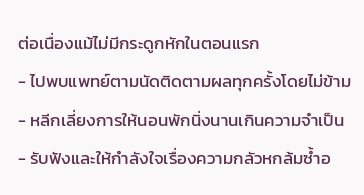ต่อเนื่องแม้ไม่มีกระดูกหักในตอนแรก
- ไปพบแพทย์ตามนัดติดตามผลทุกครั้งโดยไม่ข้าม
- หลีกเลี่ยงการให้นอนพักนิ่งนานเกินความจำเป็น
- รับฟังและให้กำลังใจเรื่องความกลัวหกล้มซ้ำอ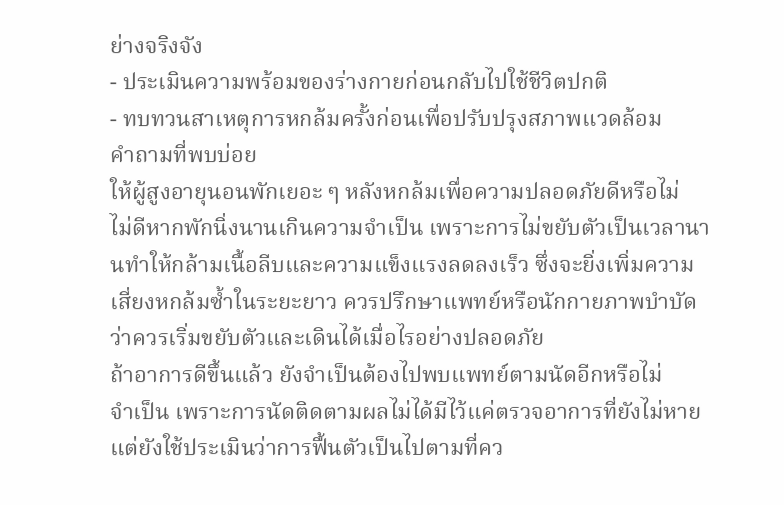ย่างจริงจัง
- ประเมินความพร้อมของร่างกายก่อนกลับไปใช้ชีวิตปกติ
- ทบทวนสาเหตุการหกล้มครั้งก่อนเพื่อปรับปรุงสภาพแวดล้อม
คำถามที่พบบ่อย
ให้ผู้สูงอายุนอนพักเยอะ ๆ หลังหกล้มเพื่อความปลอดภัยดีหรือไม่
ไม่ดีหากพักนิ่งนานเกินความจำเป็น เพราะการไม่ขยับตัวเป็นเวลานานทำให้กล้ามเนื้อลีบและความแข็งแรงลดลงเร็ว ซึ่งจะยิ่งเพิ่มความเสี่ยงหกล้มซ้ำในระยะยาว ควรปรึกษาแพทย์หรือนักกายภาพบำบัดว่าควรเริ่มขยับตัวและเดินได้เมื่อไรอย่างปลอดภัย
ถ้าอาการดีขึ้นแล้ว ยังจำเป็นต้องไปพบแพทย์ตามนัดอีกหรือไม่
จำเป็น เพราะการนัดติดตามผลไม่ได้มีไว้แค่ตรวจอาการที่ยังไม่หาย แต่ยังใช้ประเมินว่าการฟื้นตัวเป็นไปตามที่คว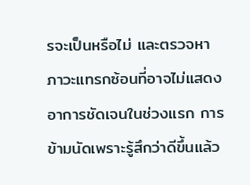รจะเป็นหรือไม่ และตรวจหาภาวะแทรกซ้อนที่อาจไม่แสดงอาการชัดเจนในช่วงแรก การข้ามนัดเพราะรู้สึกว่าดีขึ้นแล้ว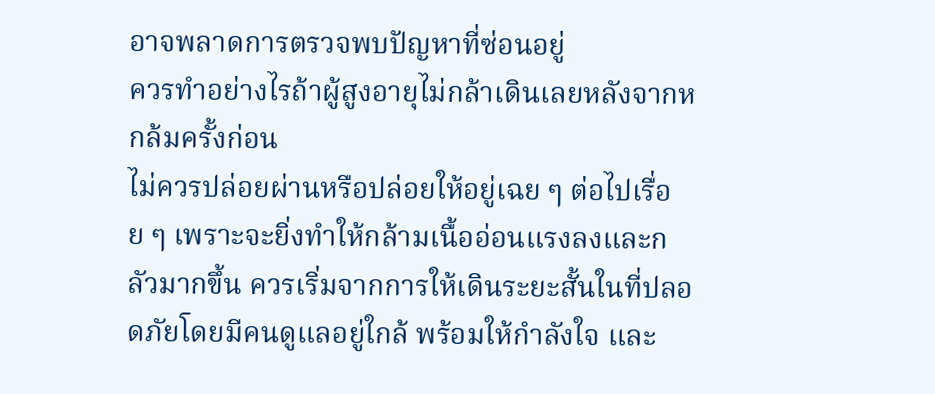อาจพลาดการตรวจพบปัญหาที่ซ่อนอยู่
ควรทำอย่างไรถ้าผู้สูงอายุไม่กล้าเดินเลยหลังจากหกล้มครั้งก่อน
ไม่ควรปล่อยผ่านหรือปล่อยให้อยู่เฉย ๆ ต่อไปเรื่อย ๆ เพราะจะยิ่งทำให้กล้ามเนื้ออ่อนแรงลงและกลัวมากขึ้น ควรเริ่มจากการให้เดินระยะสั้นในที่ปลอดภัยโดยมีคนดูแลอยู่ใกล้ พร้อมให้กำลังใจ และ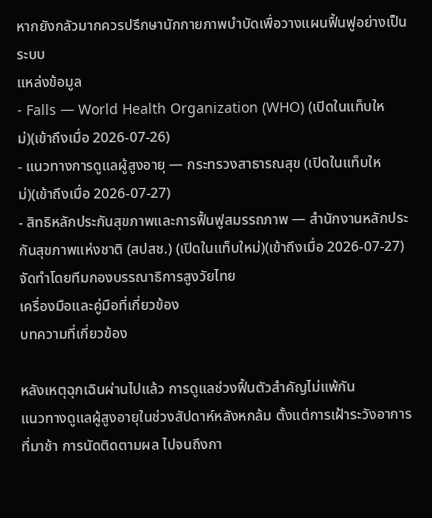หากยังกลัวมากควรปรึกษานักกายภาพบำบัดเพื่อวางแผนฟื้นฟูอย่างเป็นระบบ
แหล่งข้อมูล
- Falls — World Health Organization (WHO) (เปิดในแท็บใหม่)(เข้าถึงเมื่อ 2026-07-26)
- แนวทางการดูแลผู้สูงอายุ — กระทรวงสาธารณสุข (เปิดในแท็บใหม่)(เข้าถึงเมื่อ 2026-07-27)
- สิทธิหลักประกันสุขภาพและการฟื้นฟูสมรรถภาพ — สำนักงานหลักประกันสุขภาพแห่งชาติ (สปสช.) (เปิดในแท็บใหม่)(เข้าถึงเมื่อ 2026-07-27)
จัดทำโดยทีมกองบรรณาธิการสูงวัยไทย
เครื่องมือและคู่มือที่เกี่ยวข้อง
บทความที่เกี่ยวข้อง

หลังเหตุฉุกเฉินผ่านไปแล้ว การดูแลช่วงฟื้นตัวสำคัญไม่แพ้กัน
แนวทางดูแลผู้สูงอายุในช่วงสัปดาห์หลังหกล้ม ตั้งแต่การเฝ้าระวังอาการที่มาช้า การนัดติดตามผล ไปจนถึงกา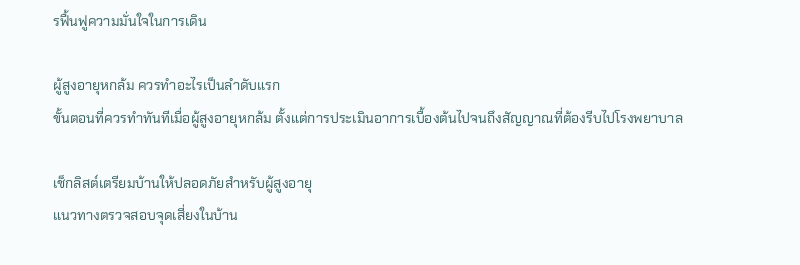รฟื้นฟูความมั่นใจในการเดิน

ผู้สูงอายุหกล้ม ควรทำอะไรเป็นลำดับแรก
ขั้นตอนที่ควรทำทันทีเมื่อผู้สูงอายุหกล้ม ตั้งแต่การประเมินอาการเบื้องต้นไปจนถึงสัญญาณที่ต้องรีบไปโรงพยาบาล

เช็กลิสต์เตรียมบ้านให้ปลอดภัยสำหรับผู้สูงอายุ
แนวทางตรวจสอบจุดเสี่ยงในบ้าน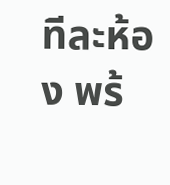ทีละห้อง พร้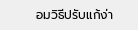อมวิธีปรับแก้ง่า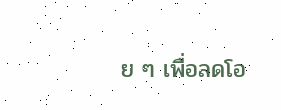ย ๆ เพื่อลดโอ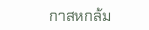กาสหกล้ม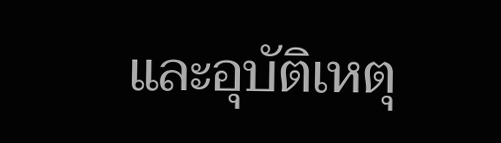และอุบัติเหตุ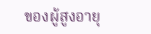ของผู้สูงอายุ